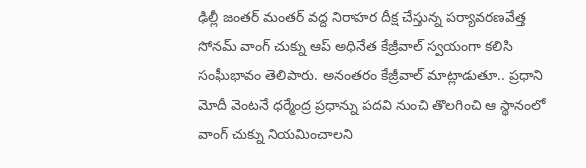ఢిల్లీ జంతర్ మంతర్ వద్ద నిరాహర దీక్ష చేస్తున్న పర్యావరణవేత్త సోనమ్ వాంగ్ చుక్ను ఆప్ అధినేత కేజ్రీవాల్ స్వయంగా కలిసి సంఘీభావం తెలిపారు. అనంతరం కేజ్రీవాల్ మాట్లాడుతూ.. ప్రధాని మోదీ వెంటనే ధర్మేంద్ర ప్రధాన్ను పదవి నుంచి తొలగించి ఆ స్థానంలో వాంగ్ చుక్ను నియమించాలని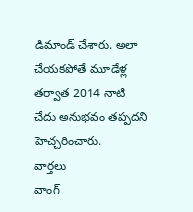డిమాండ్ చేశారు. అలా చేయకపోతే మూడేళ్ల తర్వాత 2014 నాటి చేదు అనుభవం తప్పదని హెచ్చరించారు.
వార్తలు
వాంగ్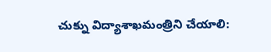చుక్ను విద్యాశాఖమంత్రిని చేయాలి: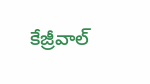కేజ్రీవాల్